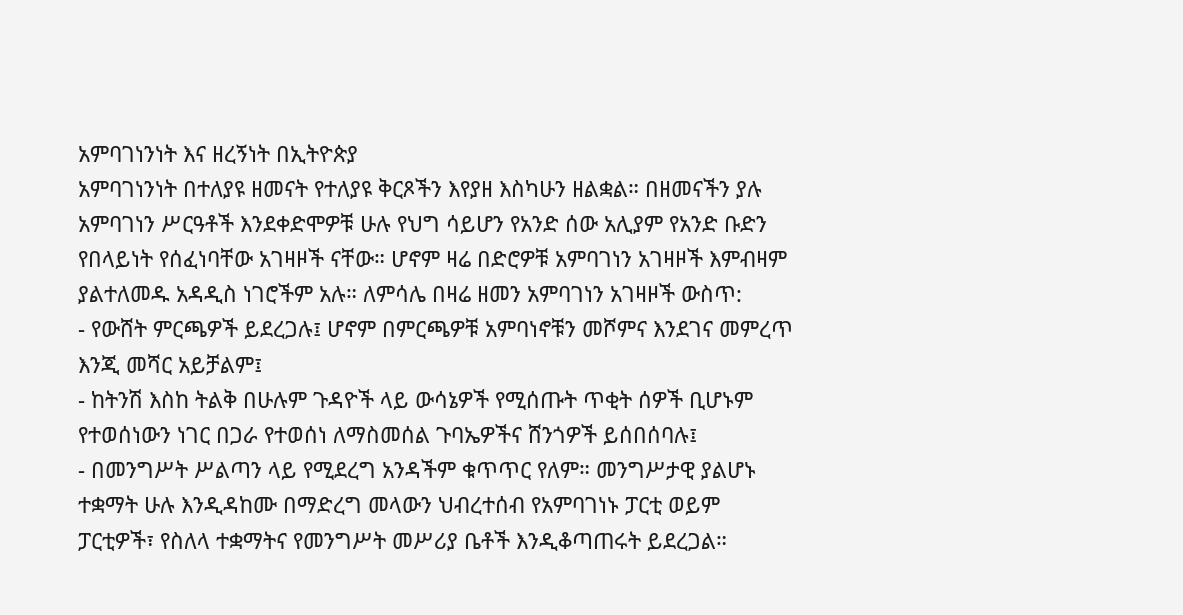አምባገነንነት እና ዘረኝነት በኢትዮጵያ
አምባገነንነት በተለያዩ ዘመናት የተለያዩ ቅርጾችን እየያዘ እስካሁን ዘልቋል። በዘመናችን ያሉ አምባገነን ሥርዓቶች እንደቀድሞዎቹ ሁሉ የህግ ሳይሆን የአንድ ሰው አሊያም የአንድ ቡድን የበላይነት የሰፈነባቸው አገዛዞች ናቸው። ሆኖም ዛሬ በድሮዎቹ አምባገነን አገዛዞች እምብዛም ያልተለመዱ አዳዲስ ነገሮችም አሉ። ለምሳሌ በዛሬ ዘመን አምባገነን አገዛዞች ውስጥ:
- የውሸት ምርጫዎች ይደረጋሉ፤ ሆኖም በምርጫዎቹ አምባነኖቹን መሾምና እንደገና መምረጥ እንጂ መሻር አይቻልም፤
- ከትንሽ እስከ ትልቅ በሁሉም ጉዳዮች ላይ ውሳኔዎች የሚሰጡት ጥቂት ሰዎች ቢሆኑም የተወሰነውን ነገር በጋራ የተወሰነ ለማስመሰል ጉባኤዎችና ሸንጎዎች ይሰበሰባሉ፤
- በመንግሥት ሥልጣን ላይ የሚደረግ አንዳችም ቁጥጥር የለም። መንግሥታዊ ያልሆኑ ተቋማት ሁሉ እንዲዳከሙ በማድረግ መላውን ህብረተሰብ የአምባገነኑ ፓርቲ ወይም ፓርቲዎች፣ የስለላ ተቋማትና የመንግሥት መሥሪያ ቤቶች እንዲቆጣጠሩት ይደረጋል።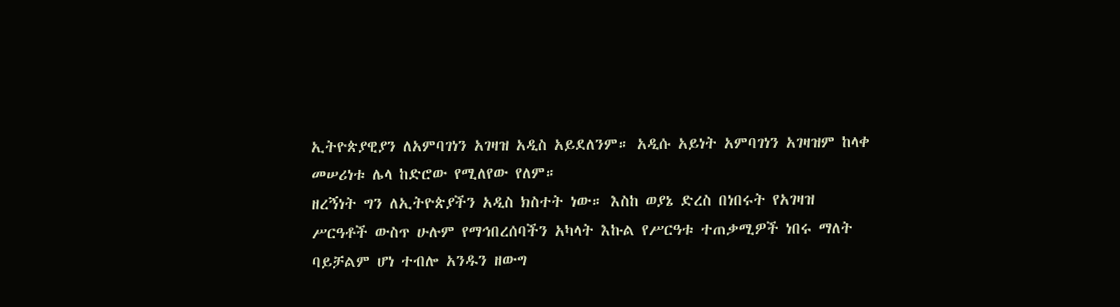ኢትዮጵያዊያን ለአምባገነን አገዛዝ አዲስ አይደለንም። አዲሱ አይነት አምባገነን አገዛዝም ከላቀ መሠሪነቱ ሌላ ከድሮው የሚለየው የለም።
ዘረኝነት ግን ለኢትዮጵያችን አዲስ ክስተት ነው። እስከ ወያኔ ድረስ በነበሩት የአገዛዝ ሥርዓቶች ውስጥ ሁሉም የማኅበረሰባችን አካላት እኩል የሥርዓቱ ተጠቃሚዎች ነበሩ ማለት ባይቻልም ሆነ ተብሎ አንዱን ዘውግ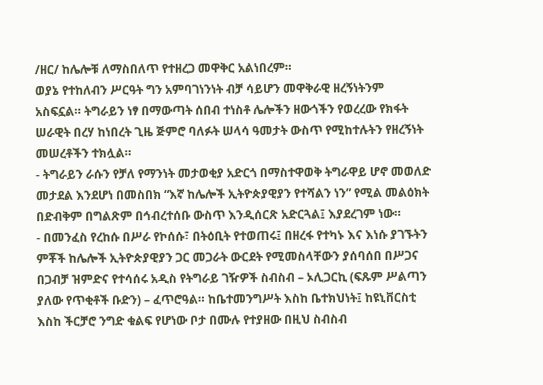/ዘር/ ከሌሎቹ ለማስበለጥ የተዘረጋ መዋቅር አልነበረም።
ወያኔ የተከለብን ሥርዓት ግን አምባገነንነት ብቻ ሳይሆን መዋቅራዊ ዘረኝነትንም አስፍኗል። ትግራይን ነፃ በማውጣት ሰበብ ተነስቶ ሌሎችን ዘውጎችን የወረረው የክፋት ሠራዊት በረሃ ከነበረት ጊዜ ጅምሮ ባለፉት ሠላሳ ዓመታት ውስጥ የሚከተሉትን የዘረኝነት መሠረቶችን ተክሏል።
- ትግራይን ራሱን የቻለ የማንነት መታወቂያ አድርጎ በማስተዋወቅ ትግራዋይ ሆኖ መወለድ መታደል እንደሆነ በመስበክ “እኛ ከሌሎች ኢትዮጵያዊያን የተሻልን ነን” የሚል መልዕክት በድብቅም በግልጽም በኅብረተሰቡ ውስጥ እንዲሰርጽ አድርጓል፤ እያደረገም ነው።
- በመንፈስ የረከሱ በሥራ የኮሰሱ፣ በትዕቢት የተወጠሩ፤ በዘረፋ የተካኑ እና እነሱ ያገኙትን ምቾች ከሌሎች ኢትዮጵያዊያን ጋር መጋራት ውርደት የሚመስላቸውን ያሰባሰበ በሥጋና በጋብቻ ዝምድና የተሳሰሩ አዲስ የትግራይ ገዥዎች ስብስብ – ኦሊጋርኪ (ፍጹም ሥልጣን ያለው የጥቂቶች ቡድን) – ፈጥሮዓል። ከቤተመንግሥት እስከ ቤተክህነት፤ ከዩኒቨርስቲ እስከ ችርቻሮ ንግድ ቁልፍ የሆነው ቦታ በሙሉ የተያዘው በዚህ ስብስብ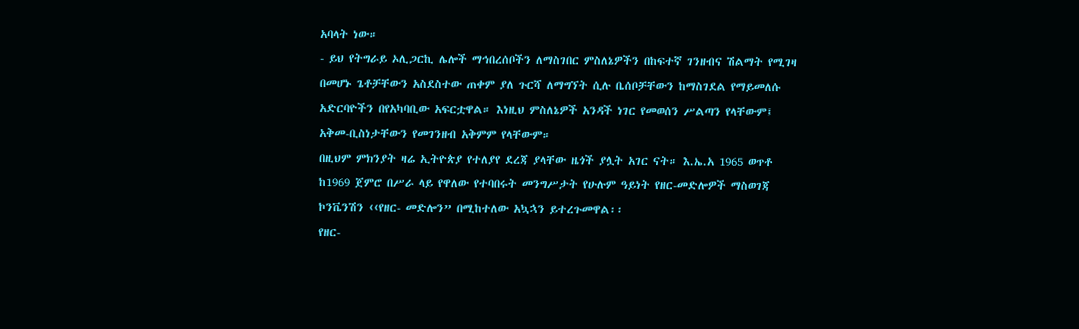አባላት ነው።
- ይህ የትግራይ ኦሊጋርኪ ሌሎች ማኅበረሰቦችን ለማስገበር ምስለኔዎችን በከፍተኛ ገንዘብና ሽልማት የሚገዛ በመሆኑ ጌቶቻቸውን አስደስተው ጠቀም ያለ ጉርሻ ለማግኘት ሲሉ ቤሰቦቻቸውን ከማስገደል የማይመለሱ አድርባዮችን በየአካባቢው አፍርቷዋል። እነዚህ ምስለኔዎች አንዳች ነገር የመወሰን ሥልጣን የላቸውም፤ አቅመ-ቢስነታቸውን የመገንዘብ አቅምም የላቸውም።
በዚህም ምክንያት ዛሬ ኢትዮጵያ የተለያየ ደረጃ ያላቸው ዜጎች ያሏት አገር ናት። እ.ኤ.አ 1965 ወጥቶ ከ1969 ጀምሮ በሥራ ላይ የዋለው የተባበሩት መንግሥታት የሁሉም ዓይነት የዘር-መድሎዎች ማስወገጃ ኮንቬንሽን ‹‹የዘር- መድሎን” በሚከተለው አኳኋን ይተረጉመዋል፡፡
የዘር-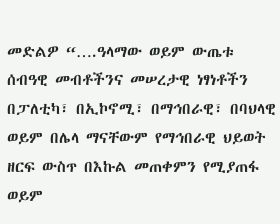መድልዎ “….ዓላማው ወይም ውጤቱ ሰብዓዊ መብቶችንና መሠረታዊ ነፃነቶችን በፓለቲካ፣ በኢኮኖሚ፣ በማኅበራዊ፣ በባህላዊ ወይም በሌላ ማናቸውም የማኅበራዊ ህይወት ዘርፍ ውስጥ በእኩል መጠቀምን የሚያጠፋ ወይም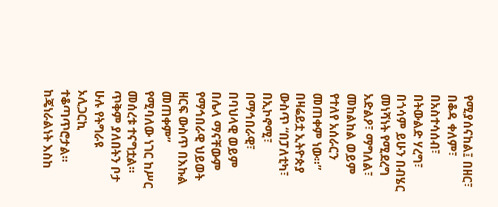የሚያሰናከል፤ በዘር፣ በቆዳ ቀለም፣ በአስተሳሰብ፣ በትውልድ ሃረግ፣ በጎሳም ይሁን በብሄር መነሻነት የሚደረግ አድልዖ፣ ማግለል፣ መከልከል ወይም የተለየ አሰራርን መጠቀም ነው።”
በዛሬይቷ ኢትዮጵያ ውስጥ “በፓለቲካ፣ በኢኮኖሚ፣ በማኅበራዊ፣ በባህላዊ ወይም በሌላ ማናቸውም የማኅበራዊ ህይወት ዘርፍ ውስጥ በእኩል መጠቀም” የሚባለው ነገር ከሥር መሰረቱ ተናግቷል። ጥቅም ያለበትን ቦታ ሁሉ የትግራዩ ኦሊጋርኪ ተቆጣጥሮታል። ከጄነራልነት እስከ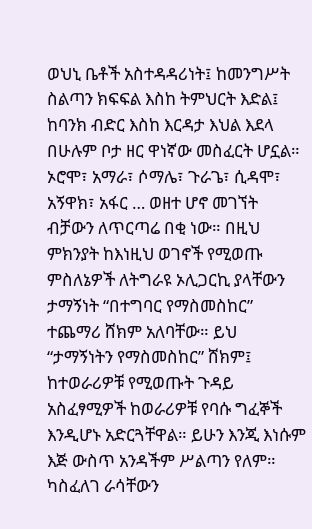ወህኒ ቤቶች አስተዳዳሪነት፤ ከመንግሥት ስልጣን ክፍፍል እስከ ትምህርት እድል፤ ከባንክ ብድር እስከ እርዳታ እህል እደላ በሁሉም ቦታ ዘር ዋነኛው መስፈርት ሆኗል። ኦሮሞ፣ አማራ፣ ሶማሌ፣ ጉራጌ፣ ሲዳሞ፣ አኝዋክ፣ አፋር … ወዘተ ሆኖ መገኘት ብቻውን ለጥርጣሬ በቂ ነው። በዚህ ምክንያት ከእነዚህ ወገኖች የሚወጡ ምስለኔዎች ለትግራዩ ኦሊጋርኪ ያላቸውን ታማኝነት “በተግባር የማስመስከር” ተጨማሪ ሸክም አለባቸው። ይህ “ታማኝነትን የማስመስከር” ሸክም፤ ከተወራሪዎቹ የሚወጡት ጉዳይ አስፈፃሚዎች ከወራሪዎቹ የባሱ ግፈኞች እንዲሆኑ አድርጓቸዋል። ይሁን እንጂ እነሱም እጅ ውስጥ አንዳችም ሥልጣን የለም። ካስፈለገ ራሳቸውን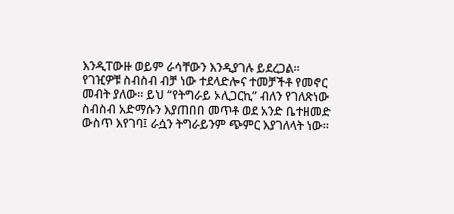እንዲፐውዙ ወይም ራሳቸውን እንዲያገሉ ይደረጋል። የገዢዎቹ ስብስብ ብቻ ነው ተደላድሎና ተመቻችቶ የመኖር መብት ያለው። ይህ “የትግራይ ኦሊጋርኪ” ብለን የገለጽነው ስብስብ አድማሱን እያጠበበ መጥቶ ወደ አንድ ቤተዘመድ ውስጥ እየገባ፤ ራሷን ትግራይንም ጭምር እያገለላት ነው።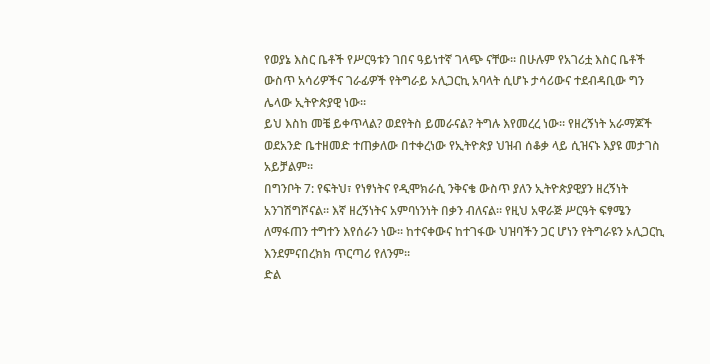የወያኔ እስር ቤቶች የሥርዓቱን ገበና ዓይነተኛ ገላጭ ናቸው። በሁሉም የአገሪቷ እስር ቤቶች ውስጥ አሳሪዎችና ገራፊዎች የትግራይ ኦሊጋርኪ አባላት ሲሆኑ ታሳሪውና ተደብዳቢው ግን ሌላው ኢትዮጵያዊ ነው።
ይህ እስከ መቼ ይቀጥላል? ወደየትስ ይመራናል? ትግሉ እየመረረ ነው። የዘረኝነት አራማጆች ወደአንድ ቤተዘመድ ተጠቃለው በተቀረነው የኢትዮጵያ ህዝብ ሰቆቃ ላይ ሲዝናኑ እያዩ መታገስ አይቻልም።
በግንቦት 7: የፍትህ፣ የነፃነትና የዲሞክራሲ ንቅናቄ ውስጥ ያለን ኢትዮጵያዊያን ዘረኝነት አንገሽግሾናል። እኛ ዘረኝነትና አምባነንነት በቃን ብለናል። የዚህ አዋራጅ ሥርዓት ፍፃሜን ለማፋጠን ተግተን እየሰራን ነው። ከተናቀውና ከተገፋው ህዝባችን ጋር ሆነን የትግራዩን ኦሊጋርኪ እንደምናበረክክ ጥርጣሪ የለንም።
ድል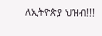ለኢትዮጵያ ህዝብ!!!